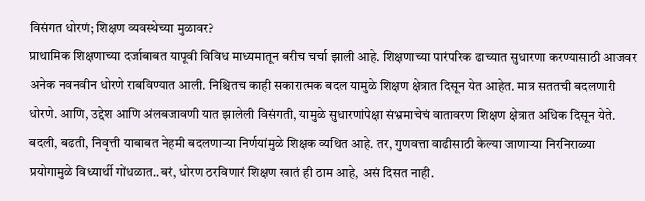विसंगत धोरणं; शिक्षण व्यवस्थेच्या मुळावर?
प्राथामिक शिक्षणाच्या दर्जाबाबत यापूवी विविध माध्यमातून बरीच चर्चा झाली आहे. शिक्षणाच्या पारंपरिक ढाच्यात सुधारणा करण्यासाठी आजवर अनेक नवनवीन धोरणे राबविण्यात आली. निश्चितच काही सकारात्मक बदल यामुळे शिक्षण क्षेत्रात दिसून येत आहेत. मात्र सततची बदलणारी धोरणे. आणि, उद्देश आणि अंलबजावणी यात झालेली विसंगती, यामुळे सुधारणांपेक्षा संभ्रमाचेचं वातावरण शिक्षण क्षेत्रात अधिक दिसून येते. बदली, बढती, निवृत्ती याबाबत नेहमी बदलणाऱ्या निर्णयांमुळे शिक्षक व्यथित आहे. तर, गुणवत्ता वाढीसाठी केल्या जाणाऱ्या निरनिराळ्या प्रयोगामुळे विध्यार्थी गोंधळात..बरं, धोरण ठरविणारं शिक्षण खातं ही ठाम आहे, असं दिसत नाही.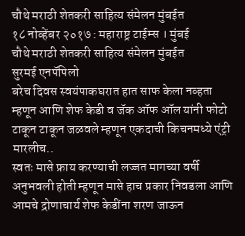चौथे मराठी शेतकरी साहित्य संमेलन मुंबईत
१८ नोव्हेंबर २०१७ : महाराष्ट्र टाईम्स । मुंबई
चौथे मराठी शेतकरी साहित्य संमेलन मुंबईत
सुरमई एनपॅपिलो
बरेच दिवस स्वयंपाकघरात हात साफ केला नव्हता म्हणून आणि शेफ केडी व जॅक ऑफ ऑल यांनी फोटो टाकून टाकून जळवले म्हणून एकदाची किचनमध्ये एंट्री मारलीच..
स्वतः मासे फ्राय करण्याची लज्जत मागच्या वर्षी अनुभवली होती म्हणून मासे हाच प्रकार निवडला आणि आमचे द्रोणाचार्य शेफ केडींना शरण जाऊन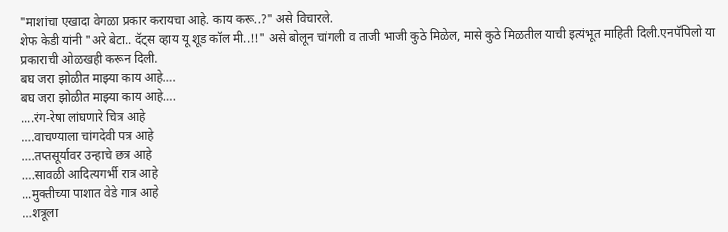"माशांचा एखादा वेगळा प्रकार करायचा आहे. काय करू..?" असे विचारले.
शेफ केडी यांनी "अरे बेटा.. दॅट्स व्हाय यू शूड कॉल मी..!!" असे बोलून चांगली व ताजी भाजी कुठे मिळेल, मासे कुठे मिळतील याची इत्यंभूत माहिती दिली.एनपॅपिलो या प्रकाराची ओळखही करून दिली.
बघ जरा झोळीत माझ्या काय आहे….
बघ जरा झोळीत माझ्या काय आहे….
....रंग-रेषा लांघणारे चित्र आहे
….वाचण्याला चांगदेवी पत्र आहे
….तप्तसूर्यावर उन्हाचे छत्र आहे
….सावळी आदित्यगर्भी रात्र आहे
...मुक्तीच्या पाशात वेडे गात्र आहे
…शत्रूला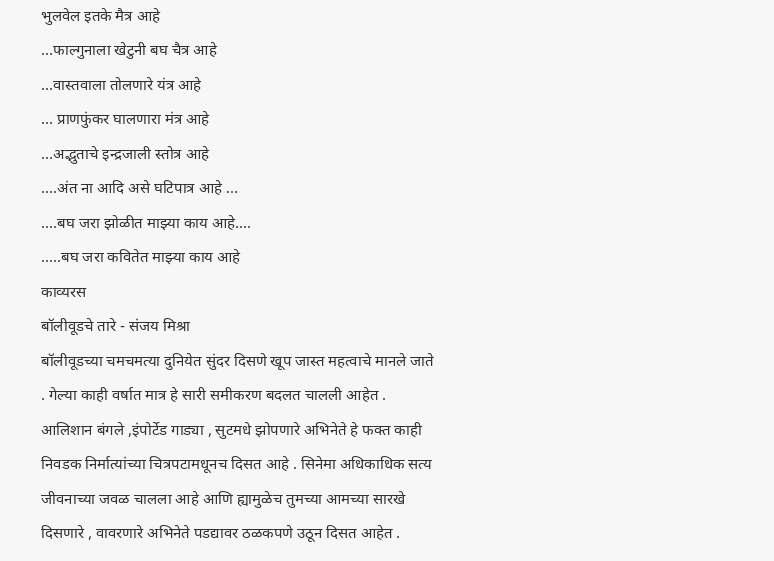भुलवेल इतके मैत्र आहे
…फाल्गुनाला खेटुनी बघ चैत्र आहे
…वास्तवाला तोलणारे यंत्र आहे
… प्राणफुंकर घालणारा मंत्र आहे
…अद्भुताचे इन्द्रजाली स्तोत्र आहे
....अंत ना आदि असे घटिपात्र आहे ...
....बघ जरा झोळीत माझ्या काय आहे….
.....बघ जरा कवितेत माझ्या काय आहे
काव्यरस
बॉलीवूडचे तारे - संजय मिश्रा
बॉलीवूडच्या चमचमत्या दुनियेत सुंदर दिसणे खूप जास्त महत्वाचे मानले जाते . गेल्या काही वर्षात मात्र हे सारी समीकरण बदलत चालली आहेत . आलिशान बंगले ,इंपोर्टेड गाड्या , सुटमधे झोपणारे अभिनेते हे फक्त काही निवडक निर्मात्यांच्या चित्रपटामधूनच दिसत आहे . सिनेमा अधिकाधिक सत्य जीवनाच्या जवळ चालला आहे आणि ह्यामुळेच तुमच्या आमच्या सारखे दिसणारे , वावरणारे अभिनेते पडद्यावर ठळकपणे उठून दिसत आहेत .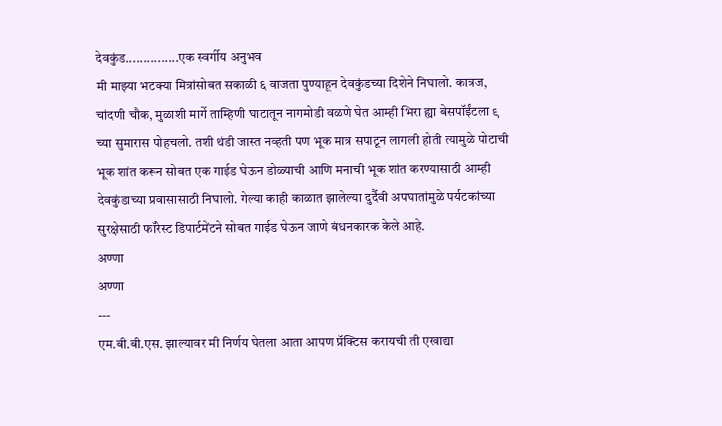देवकुंड...............एक स्वर्गीय अनुभव
मी माझ्या भटक्या मित्रांसोबत सकाळी ६ वाजता पुण्याहून देवकुंडच्या दिशेने निघालो. कात्रज, चांदणी चौक, मुळाशी मार्गे ताम्हिणी घाटातून नागमोडी वळणे घेत आम्ही भिरा ह्या बेसपॉईंटला ९ च्या सुमारास पोहचलो. तशी थंडी जास्त नव्हती पण भूक मात्र सपाटून लागली होती त्यामुळे पोटाची भूक शांत करून सोबत एक गाईड घेऊन डोळ्याची आणि मनाची भूक शांत करण्यासाठी आम्ही देवकुंडाच्या प्रवासासाठी निघालो. गेल्या काही काळात झालेल्या दुर्दैवी अपघातांमुळे पर्यटकांच्या सुरक्षेसाठी फॉरेस्ट डिपार्टमेंटने सोबत गाईड घेऊन जाणे बंधनकारक केले आहे.
अण्णा
अण्णा
---
एम.बी.बी.एस. झाल्यावर मी निर्णय घेतला आता आपण प्रॅक्टिस करायची ती एखाद्या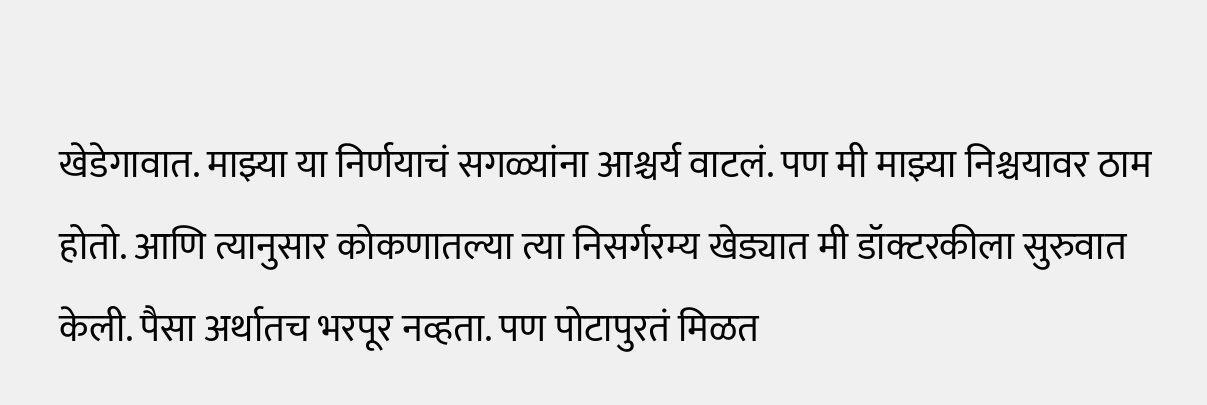खेडेगावात. माझ्या या निर्णयाचं सगळ्यांना आश्चर्य वाटलं. पण मी माझ्या निश्चयावर ठाम होतो. आणि त्यानुसार कोकणातल्या त्या निसर्गरम्य खेड्यात मी डॉक्टरकीला सुरुवात केली. पैसा अर्थातच भरपूर नव्हता. पण पोटापुरतं मिळत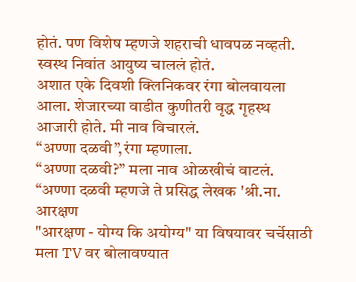होतं. पण विशेष म्हणजे शहराची धावपळ नव्हती. स्वस्थ निवांत आयुष्य चाललं होतं.
अशात एके दिवशी क्लिनिकवर रंगा बोलवायला आला. शेजारच्या वाडीत कुणीतरी वृद्ध गृहस्थ आजारी होते. मी नाव विचारलं.
“अण्णा दळवी”,रंगा म्हणाला.
“अण्णा दळवी?” मला नाव ओळखीचं वाटलं.
“अण्णा दळवी म्हणजे ते प्रसिद्ध लेखक 'श्री.ना.
आरक्षण
"आरक्षण - योग्य कि अयोग्य" या विषयावर चर्चेसाठी मला TV वर बोलावण्यात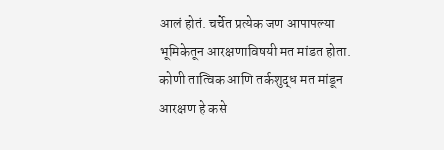आलं होतं. चर्चेत प्रत्येक जण आपापल्या भूमिकेतून आरक्षणाविषयी मत मांडत होता. कोणी तात्विक आणि तर्कशुद्ध मत मांडून आरक्षण हे कसे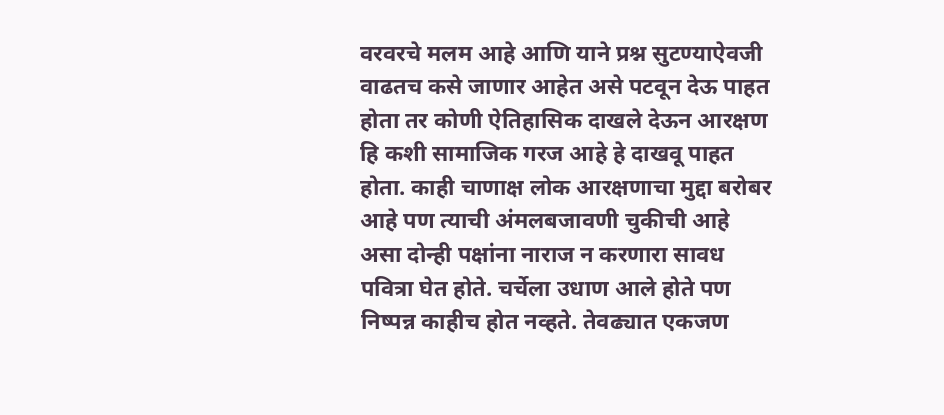वरवरचे मलम आहे आणि याने प्रश्न सुटण्याऐवजी वाढतच कसे जाणार आहेत असे पटवून देऊ पाहत होता तर कोणी ऐतिहासिक दाखले देऊन आरक्षण हि कशी सामाजिक गरज आहे हे दाखवू पाहत होता. काही चाणाक्ष लोक आरक्षणाचा मुद्दा बरोबर आहे पण त्याची अंमलबजावणी चुकीची आहे असा दोन्ही पक्षांना नाराज न करणारा सावध पवित्रा घेत होते. चर्चेला उधाण आले होते पण निष्पन्न काहीच होत नव्हते. तेवढ्यात एकजण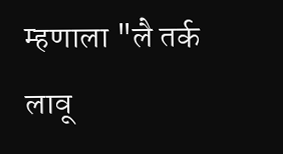म्हणाला "लै तर्क लावू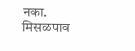नका.
मिसळपाव